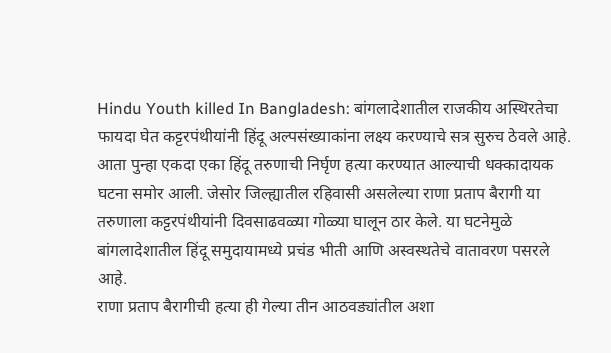Hindu Youth killed In Bangladesh: बांगलादेशातील राजकीय अस्थिरतेचा फायदा घेत कट्टरपंथीयांनी हिंदू अल्पसंख्याकांना लक्ष्य करण्याचे सत्र सुरुच ठेवले आहे. आता पुन्हा एकदा एका हिंदू तरुणाची निर्घृण हत्या करण्यात आल्याची धक्कादायक घटना समोर आली. जेसोर जिल्ह्यातील रहिवासी असलेल्या राणा प्रताप बैरागी या तरुणाला कट्टरपंथीयांनी दिवसाढवळ्या गोळ्या घालून ठार केले. या घटनेमुळे बांगलादेशातील हिंदू समुदायामध्ये प्रचंड भीती आणि अस्वस्थतेचे वातावरण पसरले आहे.
राणा प्रताप बैरागीची हत्या ही गेल्या तीन आठवड्यांतील अशा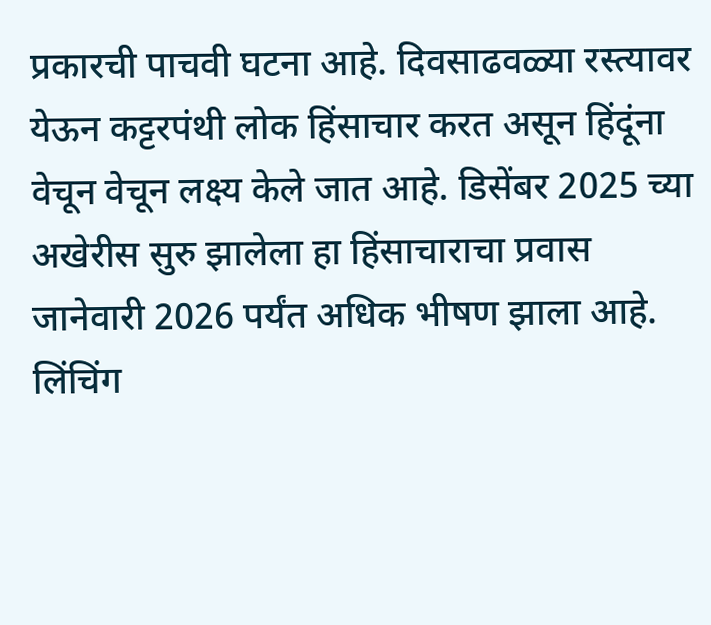प्रकारची पाचवी घटना आहे. दिवसाढवळ्या रस्त्यावर येऊन कट्टरपंथी लोक हिंसाचार करत असून हिंदूंना वेचून वेचून लक्ष्य केले जात आहे. डिसेंबर 2025 च्या अखेरीस सुरु झालेला हा हिंसाचाराचा प्रवास जानेवारी 2026 पर्यंत अधिक भीषण झाला आहे. लिंचिंग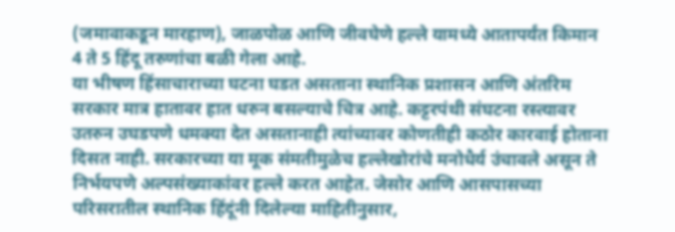(जमावाकडून मारहाण), जाळपोळ आणि जीवघेणे हल्ले यामध्ये आतापर्यंत किमान 4 ते 5 हिंदू तरुणांचा बळी गेला आहे.
या भीषण हिंसाचाराच्या घटना घडत असताना स्थानिक प्रशासन आणि अंतरिम सरकार मात्र हातावर हात धरुन बसल्याचे चित्र आहे. कट्टरपंथी संघटना रस्त्यावर उतरुन उघडपणे धमक्या देत असतानाही त्यांच्यावर कोणतीही कठोर कारवाई होताना दिसत नाही. सरकारच्या या मूक संमतीमुळेच हल्लेखोरांचे मनोधैर्य उंचावले असून ते निर्भयपणे अल्पसंख्याकांवर हल्ले करत आहेत. जेसोर आणि आसपासच्या परिसरातील स्थानिक हिंदूंनी दिलेल्या माहितीनुसार,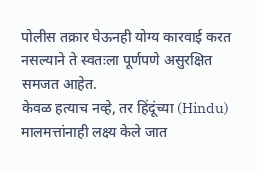पोलीस तक्रार घेऊनही योग्य कारवाई करत नसल्याने ते स्वतःला पूर्णपणे असुरक्षित समजत आहेत.
केवळ हत्याच नव्हे, तर हिंदूंच्या (Hindu) मालमत्तांनाही लक्ष्य केले जात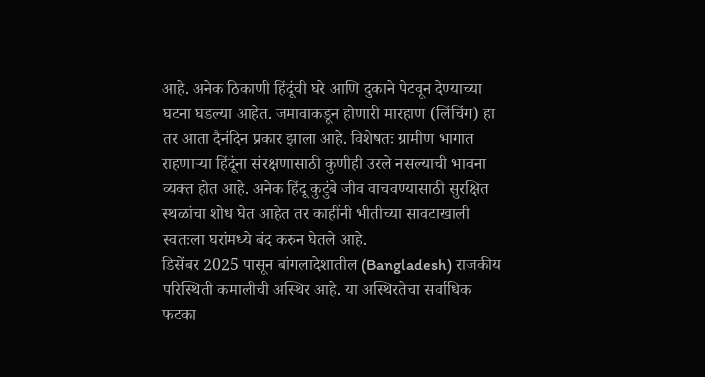आहे. अनेक ठिकाणी हिंदूंची घरे आणि दुकाने पेटवून देण्याच्या घटना घडल्या आहेत. जमावाकडून होणारी मारहाण (लिंचिंग) हा तर आता दैनंदिन प्रकार झाला आहे. विशेषतः ग्रामीण भागात राहणाऱ्या हिंदूंना संरक्षणासाठी कुणीही उरले नसल्याची भावना व्यक्त होत आहे. अनेक हिंदू कुटुंबे जीव वाचवण्यासाठी सुरक्षित स्थळांचा शोध घेत आहेत तर काहींनी भीतीच्या सावटाखाली स्वतःला घरांमध्ये बंद करुन घेतले आहे.
डिसेंबर 2025 पासून बांगलादेशातील (Bangladesh) राजकीय परिस्थिती कमालीची अस्थिर आहे. या अस्थिरतेचा सर्वाधिक फटका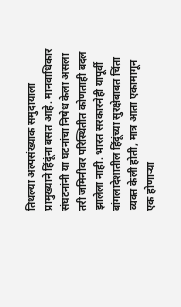तिथल्या अल्पसंख्याक समुदायाला प्रामुख्याने हिंदूंना बसत आहे. मानवाधिकार संघटनांनी या घटनांचा निषेध केला असला तरी जमिनीवर परिस्थितीत कोणताही बदल झालेला नाही. भारत सरकारनेही यापूर्वी बांगलादेशातील हिंदूंच्या सुरक्षेबाबत चिंता व्यक्त केली होती, मात्र आता एकामागून एक होणाऱ्या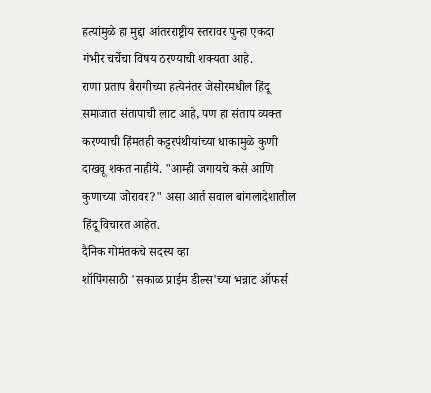हत्यांमुळे हा मुद्दा आंतरराष्ट्रीय स्तरावर पुन्हा एकदा गंभीर चर्चेचा विषय ठरण्याची शक्यता आहे.
राणा प्रताप बैरागीच्या हत्येनंतर जेसोरमधील हिंदू समाजात संतापाची लाट आहे, पण हा संताप व्यक्त करण्याची हिंमतही कट्टरपंथीयांच्या धाकामुळे कुणी दाखवू शकत नाहीये. "आम्ही जगायचे कसे आणि कुणाच्या जोरावर?" असा आर्त सवाल बांगलादेशातील हिंदू विचारत आहेत.
दैनिक गोमंतकचे सदस्य व्हा
शॉपिंगसाठी 'सकाळ प्राईम डील्स'च्या भन्नाट ऑफर्स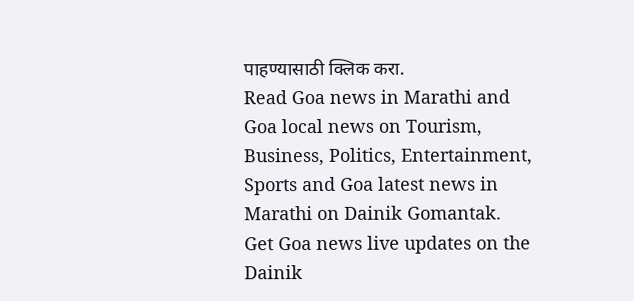पाहण्यासाठी क्लिक करा.
Read Goa news in Marathi and Goa local news on Tourism, Business, Politics, Entertainment, Sports and Goa latest news in Marathi on Dainik Gomantak. Get Goa news live updates on the Dainik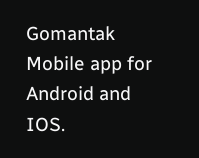Gomantak Mobile app for Android and IOS.